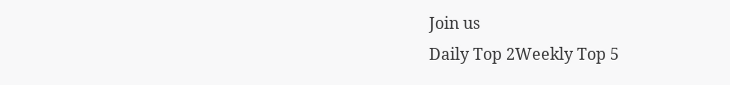Join us
Daily Top 2Weekly Top 5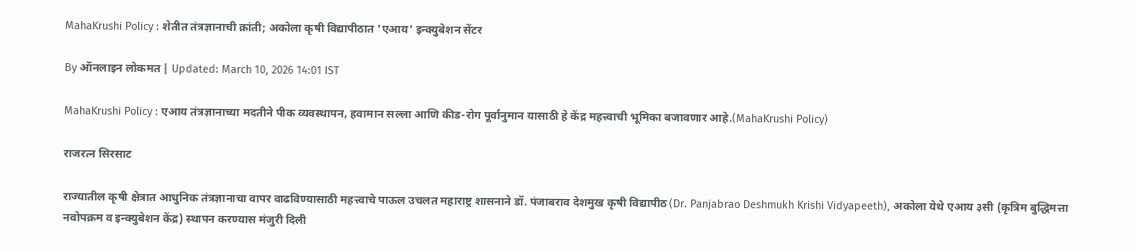MahaKrushi Policy : शेतीत तंत्रज्ञानाची क्रांती; अकोला कृषी विद्यापीठात 'एआय' इन्क्युबेशन सेंटर

By ऑनलाइन लोकमत | Updated: March 10, 2026 14:01 IST

MahaKrushi Policy : एआय तंत्रज्ञानाच्या मदतीने पीक व्यवस्थापन, हवामान सल्ला आणि कीड-रोग पूर्वानुमान यासाठी हे केंद्र महत्त्वाची भूमिका बजावणार आहे.(MahaKrushi Policy)

राजरत्न सिरसाट

राज्यातील कृषी क्षेत्रात आधुनिक तंत्रज्ञानाचा वापर वाढविण्यासाठी महत्त्वाचे पाऊल उचलत महाराष्ट्र शासनाने डॉ. पंजाबराव देशमुख कृषी विद्यापीठ (Dr. Panjabrao Deshmukh Krishi Vidyapeeth), अकोला येथे एआय ३सी (कृत्रिम बुद्धिमत्ता नवोपक्रम व इन्क्युबेशन केंद्र) स्थापन करण्यास मंजुरी दिली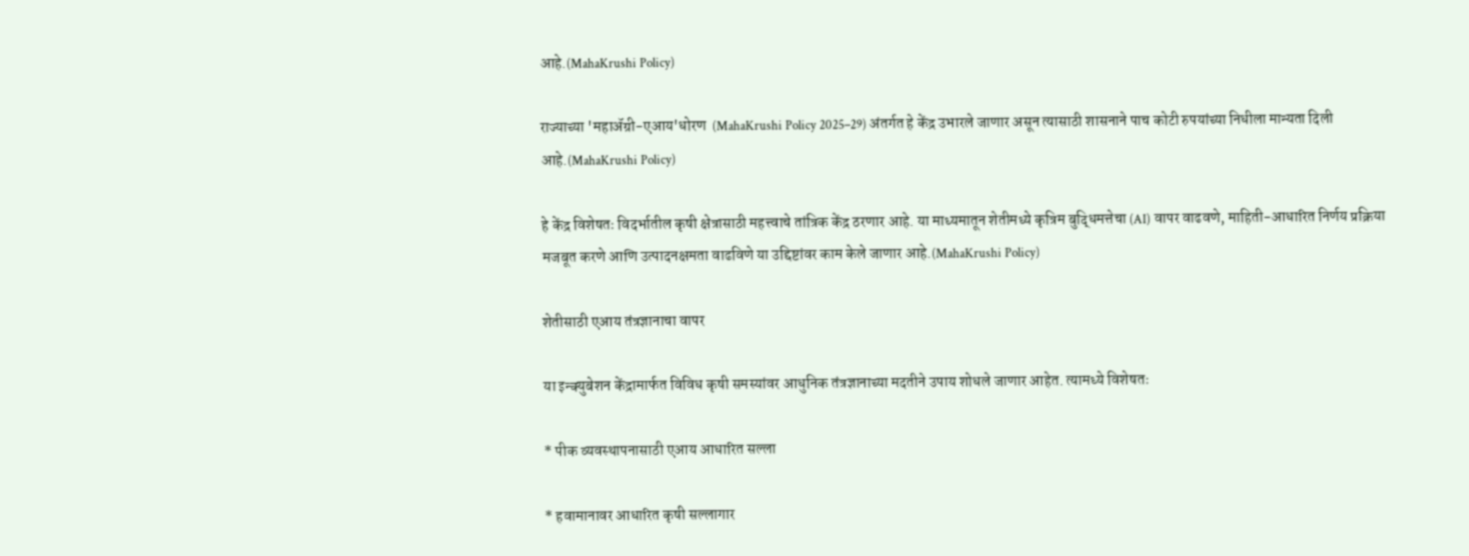आहे.(MahaKrushi Policy)

राज्याच्या 'महाॲग्री-एआय'धोरण  (MahaKrushi Policy 2025–29) अंतर्गत हे केंद्र उभारले जाणार असून त्यासाठी शासनाने पाच कोटी रुपयांच्या निधीला मान्यता दिली आहे.(MahaKrushi Policy)

हे केंद्र विशेषतः विदर्भातील कृषी क्षेत्रासाठी महत्त्वाचे तांत्रिक केंद्र ठरणार आहे. या माध्यमातून शेतीमध्ये कृत्रिम बुद्धिमत्तेचा (AI) वापर वाढवणे, माहिती-आधारित निर्णय प्रक्रिया मजबूत करणे आणि उत्पादनक्षमता वाढविणे या उद्दिष्टांवर काम केले जाणार आहे.(MahaKrushi Policy)

शेतीसाठी एआय तंत्रज्ञानाचा वापर

या इन्क्युबेशन केंद्रामार्फत विविध कृषी समस्यांवर आधुनिक तंत्रज्ञानाच्या मदतीने उपाय शोधले जाणार आहेत. त्यामध्ये विशेषतः

* पीक व्यवस्थापनासाठी एआय आधारित सल्ला

* हवामानावर आधारित कृषी सल्लागार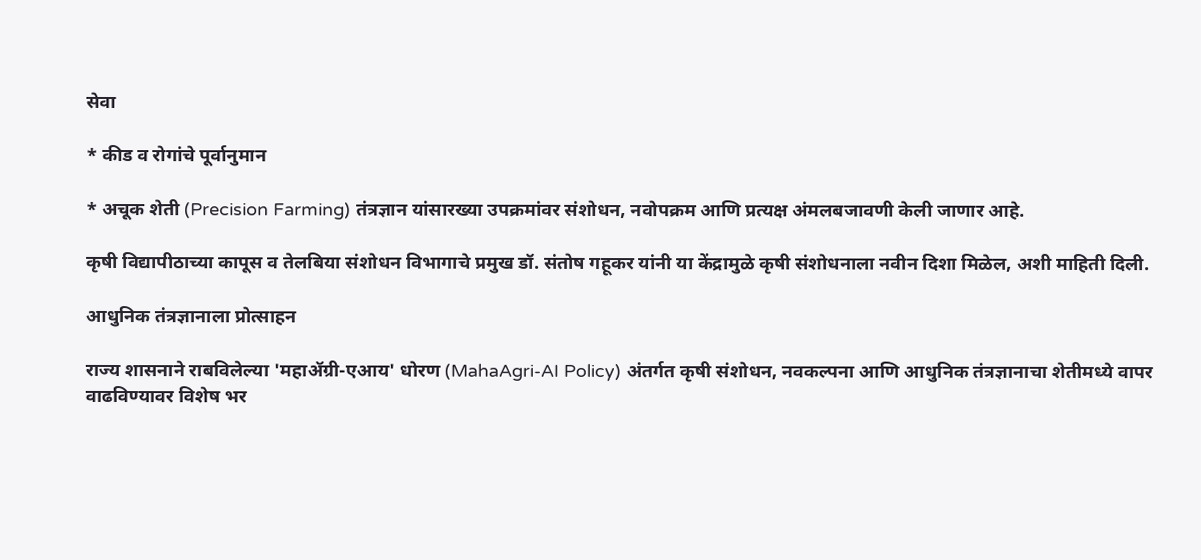सेवा

* कीड व रोगांचे पूर्वानुमान

* अचूक शेती (Precision Farming) तंत्रज्ञान यांसारख्या उपक्रमांवर संशोधन, नवोपक्रम आणि प्रत्यक्ष अंमलबजावणी केली जाणार आहे.

कृषी विद्यापीठाच्या कापूस व तेलबिया संशोधन विभागाचे प्रमुख डॉ. संतोष गहूकर यांनी या केंद्रामुळे कृषी संशोधनाला नवीन दिशा मिळेल, अशी माहिती दिली.

आधुनिक तंत्रज्ञानाला प्रोत्साहन

राज्य शासनाने राबविलेल्या 'महाॲग्री-एआय' धोरण (MahaAgri-AI Policy) अंतर्गत कृषी संशोधन, नवकल्पना आणि आधुनिक तंत्रज्ञानाचा शेतीमध्ये वापर वाढविण्यावर विशेष भर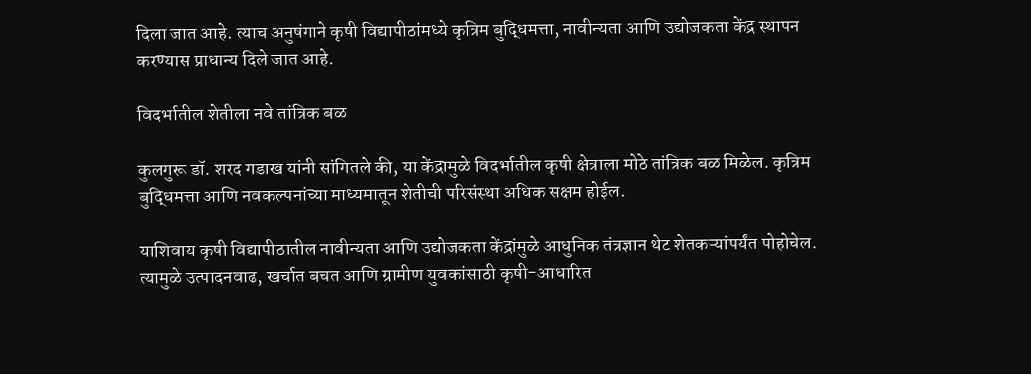दिला जात आहे. त्याच अनुषंगाने कृषी विद्यापीठांमध्ये कृत्रिम बुद्धिमत्ता, नावीन्यता आणि उद्योजकता केंद्र स्थापन करण्यास प्राधान्य दिले जात आहे.

विदर्भातील शेतीला नवे तांत्रिक बळ

कुलगुरू डॉ. शरद गडाख यांनी सांगितले की, या केंद्रामुळे विदर्भातील कृषी क्षेत्राला मोठे तांत्रिक बळ मिळेल. कृत्रिम बुद्धिमत्ता आणि नवकल्पनांच्या माध्यमातून शेतीची परिसंस्था अधिक सक्षम होईल.

याशिवाय कृषी विद्यापीठातील नावीन्यता आणि उद्योजकता केंद्रांमुळे आधुनिक तंत्रज्ञान थेट शेतकऱ्यांपर्यंत पोहोचेल. त्यामुळे उत्पादनवाढ, खर्चात बचत आणि ग्रामीण युवकांसाठी कृषी-आधारित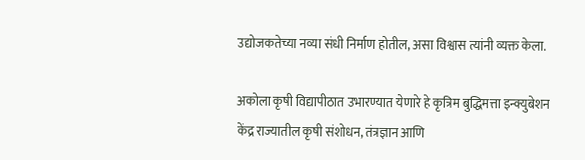उद्योजकतेच्या नव्या संधी निर्माण होतील, असा विश्वास त्यांनी व्यक्त केला.

अकोला कृषी विद्यापीठात उभारण्यात येणारे हे कृत्रिम बुद्धिमत्ता इन्क्युबेशन केंद्र राज्यातील कृषी संशोधन, तंत्रज्ञान आणि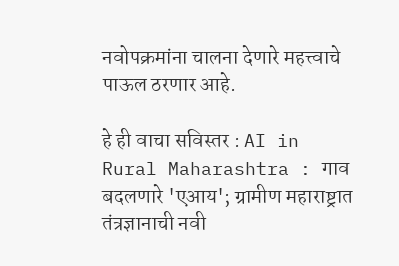नवोपक्रमांना चालना देणारे महत्त्वाचे पाऊल ठरणार आहे.

हे ही वाचा सविस्तर : AI in Rural Maharashtra : गाव बदलणारे 'एआय'; ग्रामीण महाराष्ट्रात तंत्रज्ञानाची नवी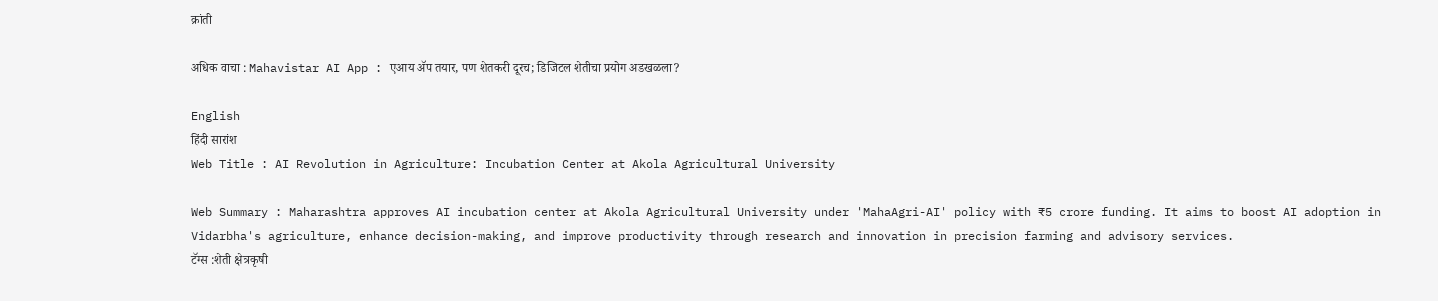क्रांती

अधिक वाचा : Mahavistar AI App : एआय ॲप तयार, पण शेतकरी दूरच; डिजिटल शेतीचा प्रयोग अडखळला?

English
हिंदी सारांश
Web Title : AI Revolution in Agriculture: Incubation Center at Akola Agricultural University

Web Summary : Maharashtra approves AI incubation center at Akola Agricultural University under 'MahaAgri-AI' policy with ₹5 crore funding. It aims to boost AI adoption in Vidarbha's agriculture, enhance decision-making, and improve productivity through research and innovation in precision farming and advisory services.
टॅग्स :शेती क्षेत्रकृषी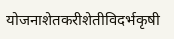योजनाशेतकरीशेतीविदर्भकृषी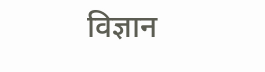विज्ञान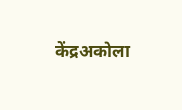केंद्रअकोला